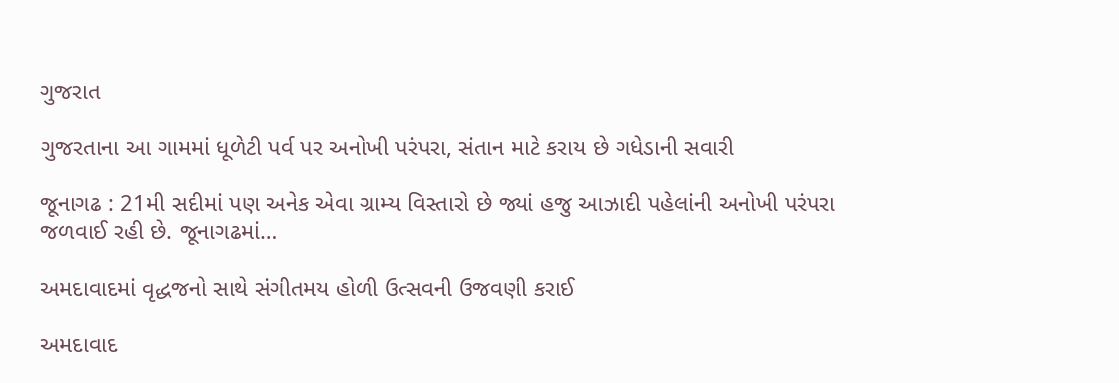ગુજરાત

ગુજરતાના આ ગામમાં ધૂળેટી પર્વ પર અનોખી પરંપરા, સંતાન માટે કરાય છે ગધેડાની સવારી

જૂનાગઢ : 21મી સદીમાં પણ અનેક એવા ગ્રામ્ય વિસ્તારો છે જ્યાં હજુ આઝાદી પહેલાંની અનોખી પરંપરા જળવાઈ રહી છે. જૂનાગઢમાં…

અમદાવાદમાં વૃદ્ધજનો સાથે સંગીતમય હોળી ઉત્સવની ઉજવણી કરાઈ

અમદાવાદ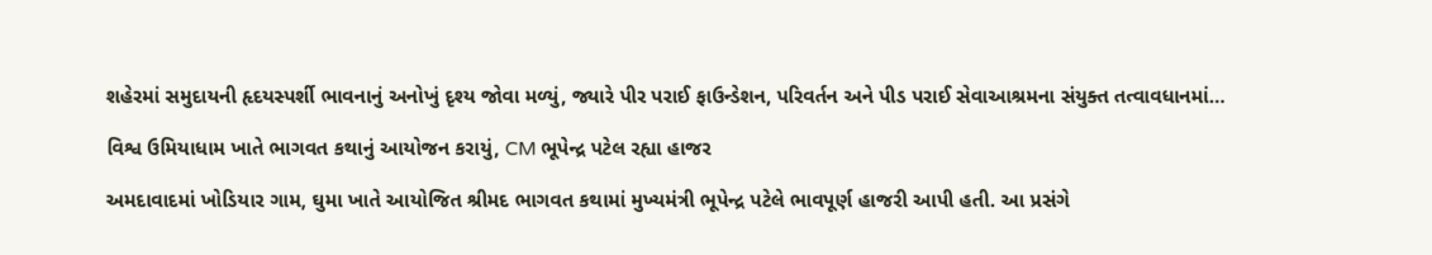શહેરમાં સમુદાયની હૃદયસ્પર્શી ભાવનાનું અનોખું દૃશ્ય જોવા મળ્યું, જ્યારે પીર પરાઈ ફાઉન્ડેશન, પરિવર્તન અને પીડ પરાઈ સેવાઆશ્રમના સંયુક્ત તત્વાવધાનમાં…

વિશ્વ ઉમિયાધામ ખાતે ભાગવત કથાનું આયોજન કરાયું, CM ભૂપેન્દ્ર પટેલ રહ્યા હાજર

અમદાવાદમાં ખોડિયાર ગામ, ઘુમા ખાતે આયોજિત શ્રીમદ ભાગવત કથામાં મુખ્યમંત્રી ભૂપેન્દ્ર પટેલે ભાવપૂર્ણ હાજરી આપી હતી. આ પ્રસંગે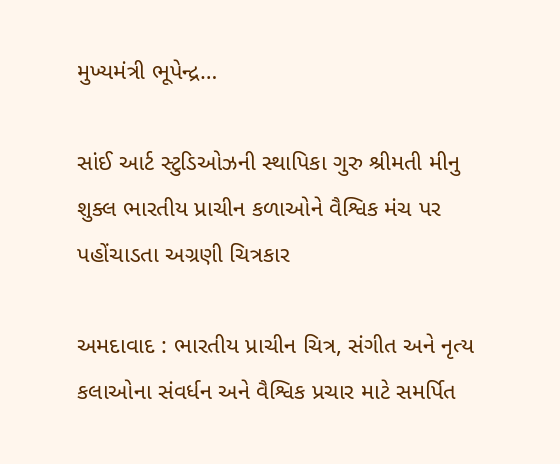મુખ્યમંત્રી ભૂપેન્દ્ર…

સાંઈ આર્ટ સ્ટુડિઓઝની સ્થાપિકા ગુરુ શ્રીમતી મીનુ શુક્લ ભારતીય પ્રાચીન કળાઓને વૈશ્વિક મંચ પર પહોંચાડતા અગ્રણી ચિત્રકાર

અમદાવાદ : ભારતીય પ્રાચીન ચિત્ર, સંગીત અને નૃત્ય કલાઓના સંવર્ધન અને વૈશ્વિક પ્રચાર માટે સમર્પિત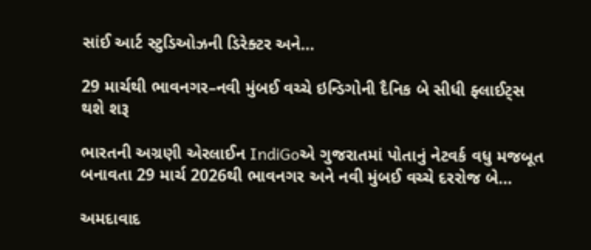સાંઈ આર્ટ સ્ટુડિઓઝની ડિરેક્ટર અને…

29 માર્ચથી ભાવનગર–નવી મુંબઈ વચ્ચે ઇન્ડિગોની દૈનિક બે સીધી ફ્લાઈટ્સ થશે શરૂ

ભારતની અગ્રણી એરલાઈન IndiGoએ ગુજરાતમાં પોતાનું નેટવર્ક વધુ મજબૂત બનાવતા 29 માર્ચ 2026થી ભાવનગર અને નવી મુંબઈ વચ્ચે દરરોજ બે…

અમદાવાદ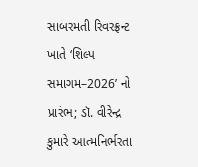સાબરમતી રિવરફ્રન્ટ ખાતે ‘શિલ્પ સમાગમ–2026’ નો પ્રારંભ; ડૉ. વીરેન્દ્ર કુમારે આત્મનિર્ભરતા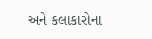અને કલાકારોના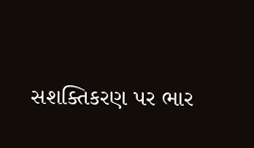સશક્તિકરણ પર ભાર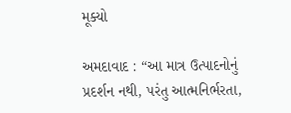મૂક્યો

અમદાવાદ : “આ માત્ર ઉત્પાદનોનું પ્રદર્શન નથી, પરંતુ આત્મનિર્ભરતા,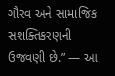ગૌરવ અને સામાજિક સશક્તિકરણની ઉજવણી છે.” — આ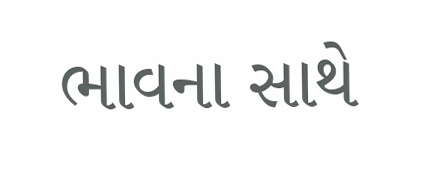ભાવના સાથે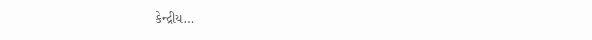કેન્દ્રીય…